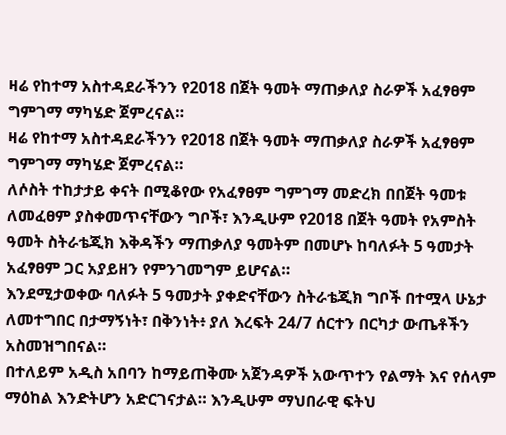ዛሬ የከተማ አስተዳደራችንን የ2018 በጀት ዓመት ማጠቃለያ ስራዎች አፈፃፀም ግምገማ ማካሄድ ጀምረናል።
ዛሬ የከተማ አስተዳደራችንን የ2018 በጀት ዓመት ማጠቃለያ ስራዎች አፈፃፀም ግምገማ ማካሄድ ጀምረናል።
ለሶስት ተከታታይ ቀናት በሚቆየው የአፈፃፀም ግምገማ መድረክ በበጀት ዓመቱ ለመፈፀም ያስቀመጥናቸውን ግቦች፣ እንዲሁም የ2018 በጀት ዓመት የአምስት ዓመት ስትራቴጂክ እቅዳችን ማጠቃለያ ዓመትም በመሆኑ ከባለፉት 5 ዓመታት አፈፃፀም ጋር አያይዘን የምንገመግም ይሆናል።
እንደሚታወቀው ባለፉት 5 ዓመታት ያቀድናቸውን ስትራቴጂክ ግቦች በተሟላ ሁኔታ ለመተግበር በታማኝነት፣ በቅንነት፥ ያለ እረፍት 24/7 ሰርተን በርካታ ውጤቶችን አስመዝግበናል።
በተለይም አዲስ አበባን ከማይጠቅሙ አጀንዳዎች አውጥተን የልማት እና የሰላም ማዕከል እንድትሆን አድርገናታል። እንዲሁም ማህበራዊ ፍትህ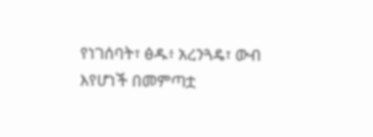የነገሰባት፣ ፅዱ፥ አረንጓዴ፣ ውብ እየሆነች በመምጣቷ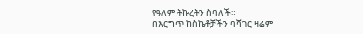የዓለም ትኩረትን ስባለች።
በእርግጥ ከስኬቶቻችን ባሻገር ዛሬም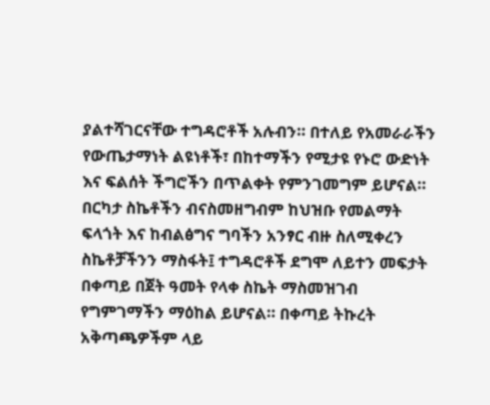ያልተሻገርናቸው ተግዳሮቶች አሉብን። በተለይ የአመራራችን የውጤታማነት ልዩነቶች፣ በከተማችን የሚታዩ የኑሮ ውድነት እና ፍልሰት ችግሮችን በጥልቀት የምንገመግም ይሆናል።
በርካታ ስኬቶችን ብናስመዘግብም ከህዝቡ የመልማት ፍላጎት እና ከብልፅግና ግባችን አንፃር ብዙ ስለሚቀረን ስኬቶቻችንን ማስፋት፤ ተግዳሮቶች ደግሞ ለይተን መፍታት በቀጣይ በጀት ዓመት የላቀ ስኬት ማስመዝገብ የግምገማችን ማዕከል ይሆናል። በቀጣይ ትኩረት አቅጣጫዎችም ላይ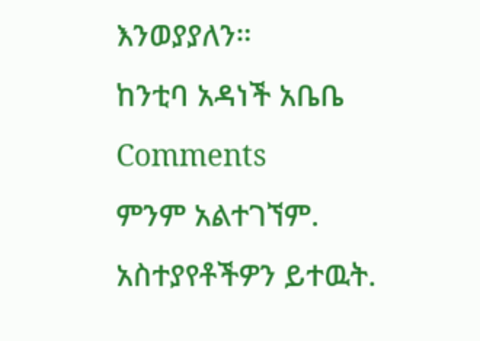እንወያያለን።
ከንቲባ አዳነች አቤቤ
Comments
ምንም አልተገኘም.
አስተያየቶችዎን ይተዉት.